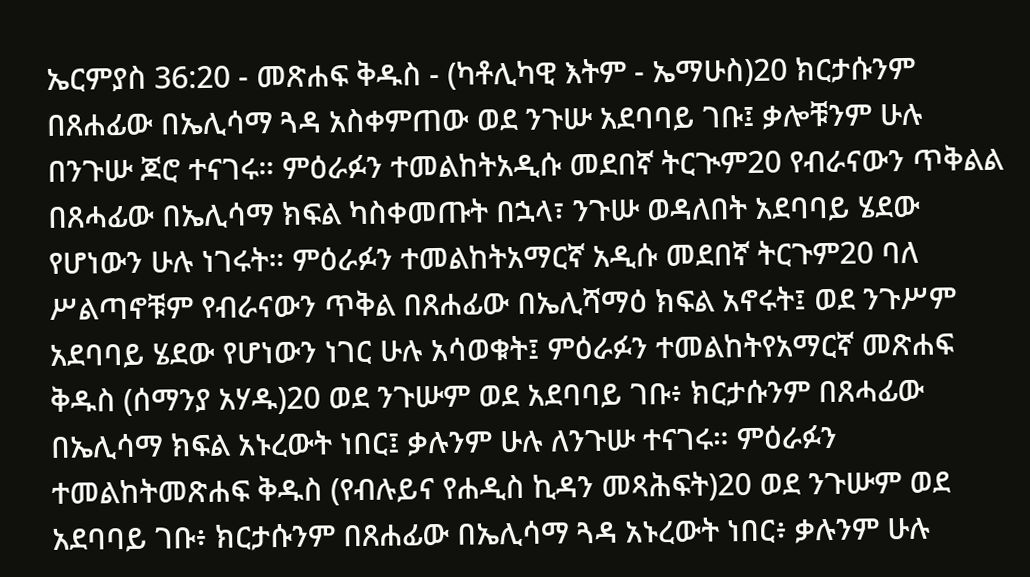ኤርምያስ 36:20 - መጽሐፍ ቅዱስ - (ካቶሊካዊ እትም - ኤማሁስ)20 ክርታሱንም በጸሐፊው በኤሊሳማ ጓዳ አስቀምጠው ወደ ንጉሡ አደባባይ ገቡ፤ ቃሎቹንም ሁሉ በንጉሡ ጆሮ ተናገሩ። ምዕራፉን ተመልከትአዲሱ መደበኛ ትርጒም20 የብራናውን ጥቅልል በጸሓፊው በኤሊሳማ ክፍል ካስቀመጡት በኋላ፣ ንጉሡ ወዳለበት አደባባይ ሄደው የሆነውን ሁሉ ነገሩት። ምዕራፉን ተመልከትአማርኛ አዲሱ መደበኛ ትርጉም20 ባለ ሥልጣኖቹም የብራናውን ጥቅል በጸሐፊው በኤሊሻማዕ ክፍል አኖሩት፤ ወደ ንጉሥም አደባባይ ሄደው የሆነውን ነገር ሁሉ አሳወቁት፤ ምዕራፉን ተመልከትየአማርኛ መጽሐፍ ቅዱስ (ሰማንያ አሃዱ)20 ወደ ንጉሡም ወደ አደባባይ ገቡ፥ ክርታሱንም በጸሓፊው በኤሊሳማ ክፍል አኑረውት ነበር፤ ቃሉንም ሁሉ ለንጉሡ ተናገሩ። ምዕራፉን ተመልከትመጽሐፍ ቅዱስ (የብሉይና የሐዲስ ኪዳን መጻሕፍት)20 ወደ ንጉሡም ወደ አደባባይ ገቡ፥ ክርታሱንም በጸሐፊው በኤሊሳማ ጓዳ አኑረውት ነበር፥ ቃሉንም ሁሉ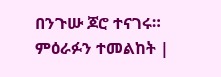በንጉሡ ጆሮ ተናገሩ። ምዕራፉን ተመልከት |